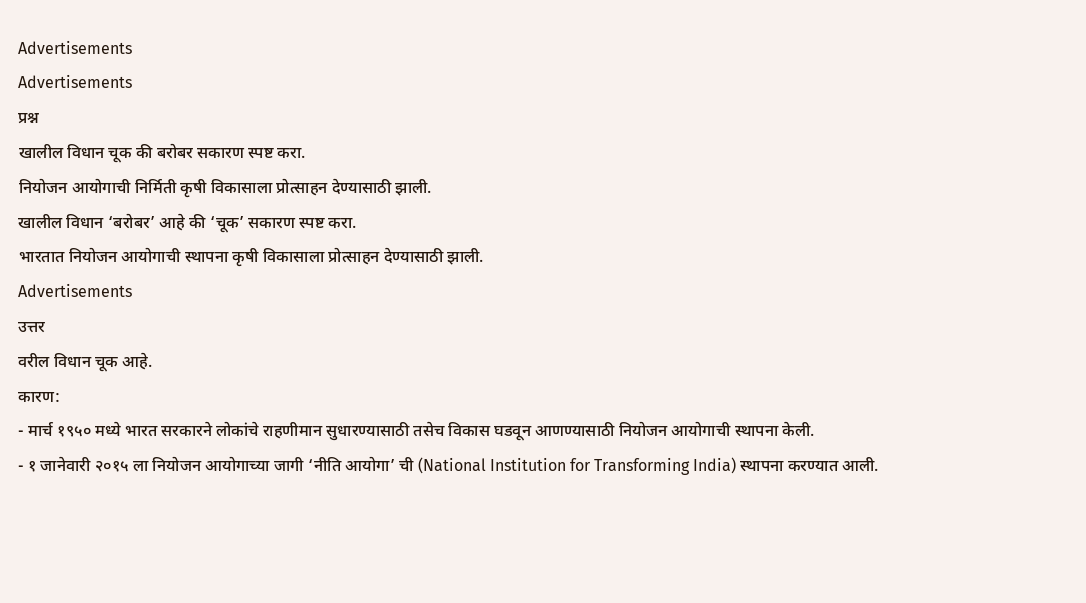Advertisements
Advertisements
प्रश्न
खालील विधान चूक की बरोबर सकारण स्पष्ट करा.
नियोजन आयोगाची निर्मिती कृषी विकासाला प्रोत्साहन देण्यासाठी झाली.
खालील विधान ‘बरोबर’ आहे की ‘चूक’ सकारण स्पष्ट करा.
भारतात नियोजन आयोगाची स्थापना कृषी विकासाला प्रोत्साहन देण्यासाठी झाली.
Advertisements
उत्तर
वरील विधान चूक आहे.
कारण:
- मार्च १९५० मध्ये भारत सरकारने लोकांचे राहणीमान सुधारण्यासाठी तसेच विकास घडवून आणण्यासाठी नियोजन आयोगाची स्थापना केली.
- १ जानेवारी २०१५ ला नियोजन आयोगाच्या जागी ‘नीति आयोगा’ ची (National Institution for Transforming India) स्थापना करण्यात आली.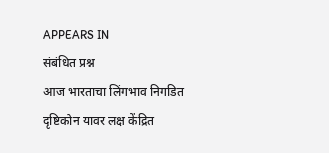APPEARS IN
संबंधित प्रश्न
आज भारताचा लिंगभाव निगडित दृष्टिकोन यावर लक्ष केंद्रित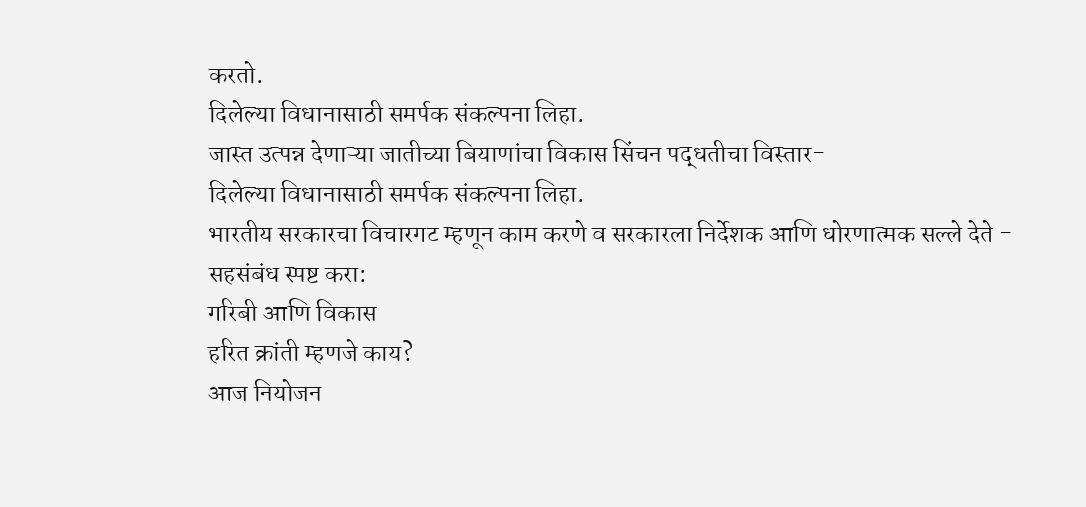करतो.
दिलेल्या विधानासाठी समर्पक संकल्पना लिहा.
जास्त उत्पन्न देणाऱ्या जातीच्या बियाणांचा विकास सिंचन पद्धतीचा विस्तार-
दिलेल्या विधानासाठी समर्पक संकल्पना लिहा.
भारतीय सरकारचा विचारगट म्हणून काम करणे व सरकारला निर्देशक आणि धोरणात्मक सल्ले देते -
सहसंबंध स्पष्ट करा:
गरिबी आणि विकास
हरित क्रांती म्हणजे काय?
आज नियोजन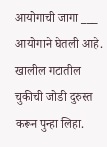आयोगाची जागा ___ आयोगाने घेतली आहे.
खालील गटातील चुकीची जोडी दुरुस्त करून पुन्हा लिहा.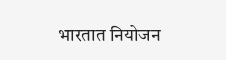भारतात नियोजन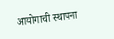आयोगाची स्थापना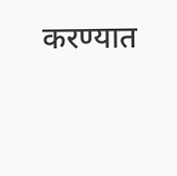करण्यात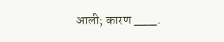आली; कारण ___.